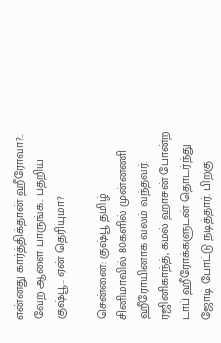என்னது கார்த்திக்தான் ஹீரோவா?.. வேற ஆளை பாருங்க.. பதறிய குஷ்பூ.. ஏன் தெரியுமா?

சென்னை: குஷ்பூ தமிழ் சினிமாவில் 80களில் முன்னணி ஹீரோயினாக வலம் வந்தவர். ரஜினிகாந்த், கமல் ஹாசன் போன்ற டாப் ஹீரோக்களுடன் தொடர்ந்து ஜோடி போட்டு நடித்தார். பிறகு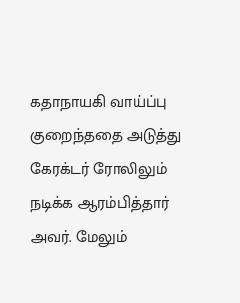கதாநாயகி வாய்ப்பு குறைந்ததை அடுத்து கேரக்டர் ரோலிலும் நடிக்க ஆரம்பித்தார் அவர். மேலும்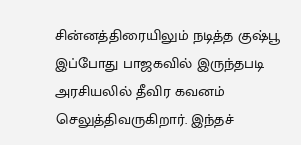சின்னத்திரையிலும் நடித்த குஷ்பூ இப்போது பாஜகவில் இருந்தபடி அரசியலில் தீவிர கவனம் செலுத்திவருகிறார். இந்தச்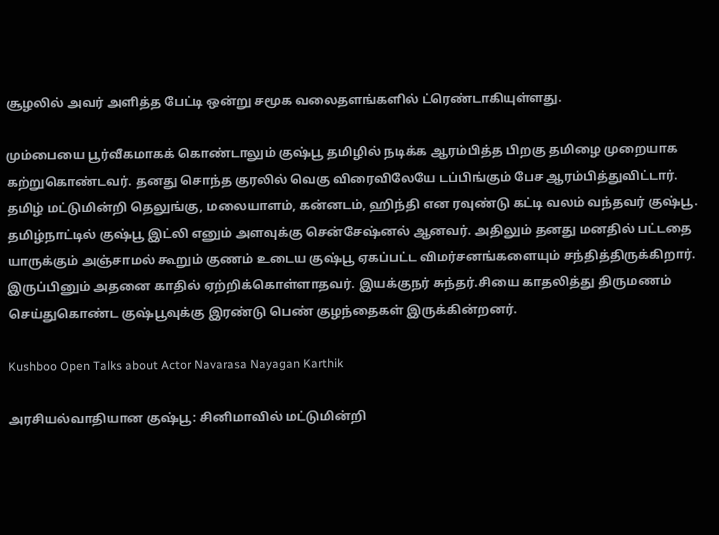சூழலில் அவர் அளித்த பேட்டி ஒன்று சமூக வலைதளங்களில் ட்ரெண்டாகியுள்ளது.

மும்பையை பூர்வீகமாகக் கொண்டாலும் குஷ்பூ தமிழில் நடிக்க ஆரம்பித்த பிறகு தமிழை முறையாக கற்றுகொண்டவர். தனது சொந்த குரலில் வெகு விரைவிலேயே டப்பிங்கும் பேச ஆரம்பித்துவிட்டார். தமிழ் மட்டுமின்றி தெலுங்கு, மலையாளம், கன்னடம், ஹிந்தி என ரவுண்டு கட்டி வலம் வந்தவர் குஷ்பூ. தமிழ்நாட்டில் குஷ்பூ இட்லி எனும் அளவுக்கு சென்சேஷ்னல் ஆனவர். அதிலும் தனது மனதில் பட்டதை யாருக்கும் அஞ்சாமல் கூறும் குணம் உடைய குஷ்பூ ஏகப்பட்ட விமர்சனங்களையும் சந்தித்திருக்கிறார். இருப்பினும் அதனை காதில் ஏற்றிக்கொள்ளாதவர். இயக்குநர் சுந்தர்.சியை காதலித்து திருமணம் செய்துகொண்ட குஷ்பூவுக்கு இரண்டு பெண் குழந்தைகள் இருக்கின்றனர்.

Kushboo Open Talks about Actor Navarasa Nayagan Karthik

அரசியல்வாதியான குஷ்பூ: சினிமாவில் மட்டுமின்றி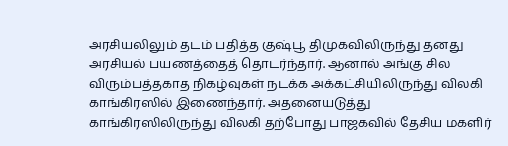அரசியலிலும் தடம் பதித்த குஷ்பூ திமுகவிலிருந்து தனது அரசியல் பயணத்தைத் தொடர்ந்தார். ஆனால் அங்கு சில விரும்பத்தகாத நிகழ்வுகள் நடக்க அக்கட்சியிலிருந்து விலகி காங்கிரஸில் இணைந்தார். அதனையடுத்து காங்கிரஸிலிருந்து விலகி தற்போது பாஜகவில் தேசிய மகளிர்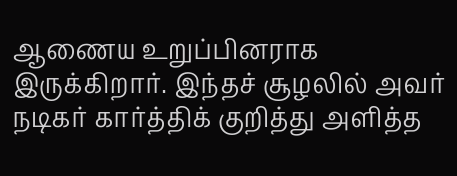ஆணைய உறுப்பினராக இருக்கிறார். இந்தச் சூழலில் அவர் நடிகர் கார்த்திக் குறித்து அளித்த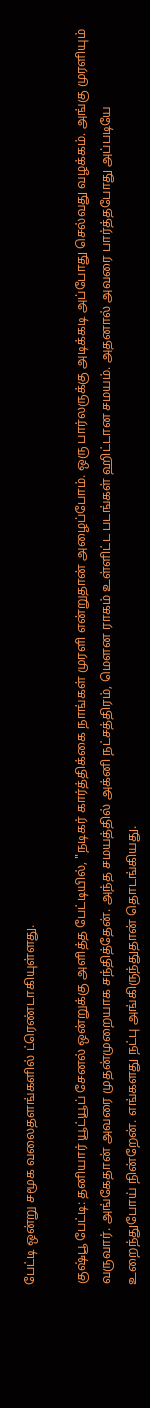பேட்டி ஒன்று சமூக வலைதளங்களில் ட்ரெண்டாகியுள்ளது.

குஷ்பூ பேட்டி: தனியார் யூட்யூப் சேனல் ஒன்றுக்கு அளித்த பேட்டியில், "நடிகர் கார்த்திக்கை நாங்கள் முரளி என்றுதான் அழைப்போம். ஒரு பார்லருக்கு அடிக்கடி அப்போது செல்வது வழக்கம். அங்கு முரளியும் வருவார். அங்கேதான் அவரை முதன்முறையாக சந்தித்தேன். அந்த சமயத்தில் அக்னி நட்சத்திரம், மௌன ராகம் உள்ளிட்ட படங்கள் ஹிட்டான சமயம். அதனால் அவரை பார்த்தபோது அப்படியே உறைந்துபோய் நின்றேன். எங்களது நட்பு அங்கிருந்துதான் தொடங்கியது.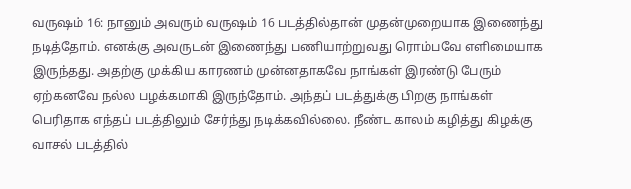வருஷம் 16: நானும் அவரும் வருஷம் 16 படத்தில்தான் முதன்முறையாக இணைந்து நடித்தோம். எனக்கு அவருடன் இணைந்து பணியாற்றுவது ரொம்பவே எளிமையாக இருந்தது. அதற்கு முக்கிய காரணம் முன்னதாகவே நாங்கள் இரண்டு பேரும் ஏற்கனவே நல்ல பழக்கமாகி இருந்தோம். அந்தப் படத்துக்கு பிறகு நாங்கள் பெரிதாக எந்தப் படத்திலும் சேர்ந்து நடிக்கவில்லை. நீண்ட காலம் கழித்து கிழக்கு வாசல் படத்தில்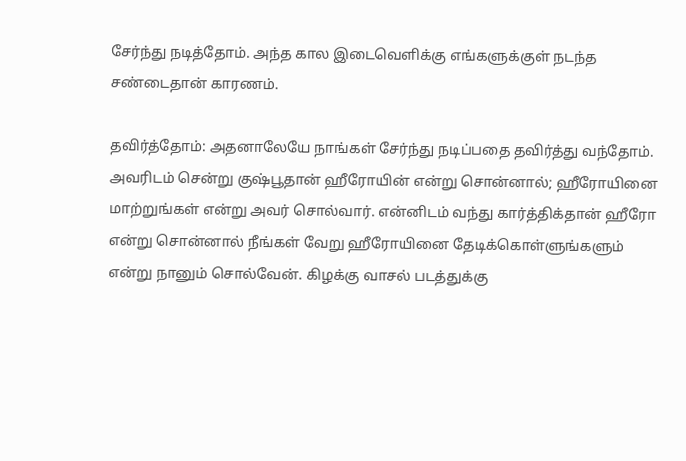சேர்ந்து நடித்தோம். அந்த கால இடைவெளிக்கு எங்களுக்குள் நடந்த சண்டைதான் காரணம்.

தவிர்த்தோம்: அதனாலேயே நாங்கள் சேர்ந்து நடிப்பதை தவிர்த்து வந்தோம். அவரிடம் சென்று குஷ்பூதான் ஹீரோயின் என்று சொன்னால்; ஹீரோயினை மாற்றுங்கள் என்று அவர் சொல்வார். என்னிடம் வந்து கார்த்திக்தான் ஹீரோ என்று சொன்னால் நீங்கள் வேறு ஹீரோயினை தேடிக்கொள்ளுங்களும் என்று நானும் சொல்வேன். கிழக்கு வாசல் படத்துக்கு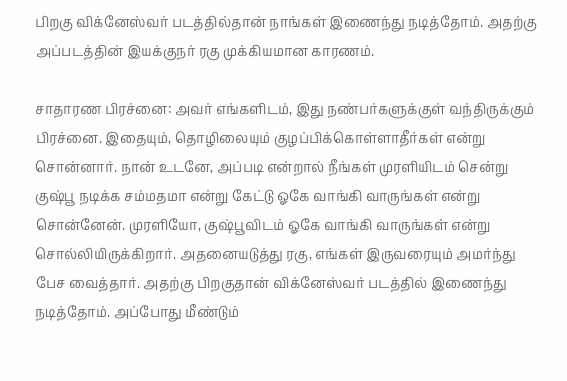பிறகு விக்னேஸ்வர் படத்தில்தான் நாங்கள் இணைந்து நடித்தோம். அதற்கு அப்படத்தின் இயக்குநர் ரகு முக்கியமான காரணம்.

சாதாரண பிரச்னை: அவர் எங்களிடம், இது நண்பர்களுக்குள் வந்திருக்கும் பிரச்னை. இதையும், தொழிலையும் குழப்பிக்கொள்ளாதீர்கள் என்று சொன்னார். நான் உடனே, அப்படி என்றால் நீங்கள் முரளியிடம் சென்று குஷ்பூ நடிக்க சம்மதமா என்று கேட்டு ஓகே வாங்கி வாருங்கள் என்று சொன்னேன். முரளியோ, குஷ்பூவிடம் ஓகே வாங்கி வாருங்கள் என்று சொல்லியிருக்கிறார். அதனையடுத்து ரகு, எங்கள் இருவரையும் அமர்ந்து பேச வைத்தார். அதற்கு பிறகுதான் விக்னேஸ்வர் படத்தில் இணைந்து நடித்தோம். அப்போது மீண்டும்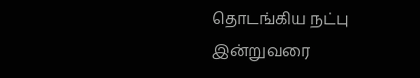தொடங்கிய நட்பு இன்றுவரை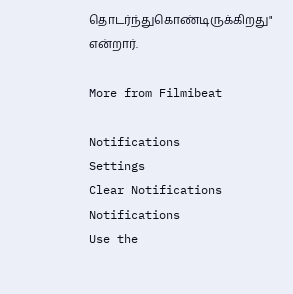தொடர்ந்துகொண்டிருக்கிறது" என்றார்.

More from Filmibeat

Notifications
Settings
Clear Notifications
Notifications
Use the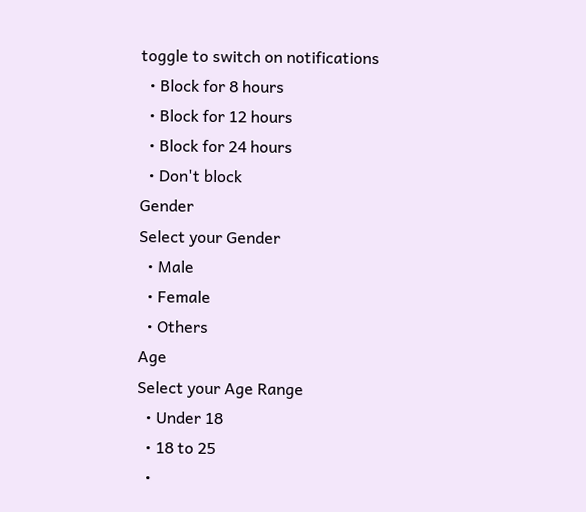toggle to switch on notifications
  • Block for 8 hours
  • Block for 12 hours
  • Block for 24 hours
  • Don't block
Gender
Select your Gender
  • Male
  • Female
  • Others
Age
Select your Age Range
  • Under 18
  • 18 to 25
  •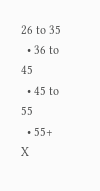26 to 35
  • 36 to 45
  • 45 to 55
  • 55+
X